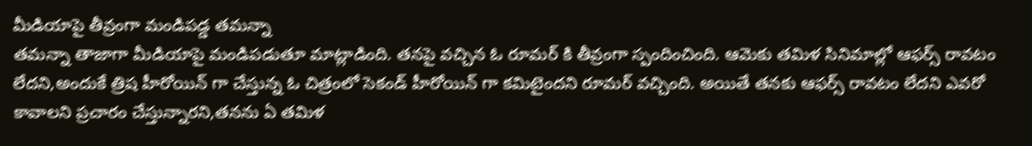మీడియాపై తీవ్రంగా మండిపడ్డ తమన్నా
తమన్నా తాజాగా మీడియాపై మండిపడుతూ మాట్లాడింది. తనపై వచ్చిన ఓ రూమర్ కి తీవ్రంగా స్పందించింది. ఆమెకు తమిళ సినిమాల్లో ఆఫర్స్ రావటం లేదని,అందుకే త్రిష హీరోయిన్ గా చేస్తున్న ఓ చిత్రంలో సెకండ్ హీరోయిన్ గా కమిటైందని రూమర్ వచ్చింది. అయితే తనకు ఆఫర్స్ రావటం లేదని ఎవరో కావాలని ప్రచారం చేస్తున్నారని,తనను ఏ తమిళ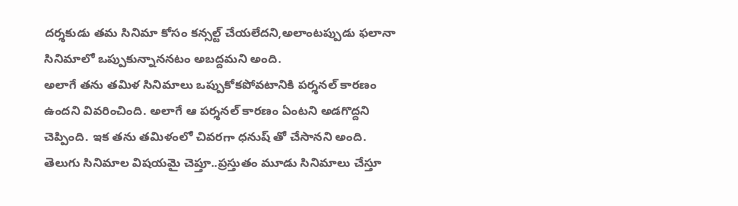దర్శకుడు తమ సినిమా కోసం కన్సల్ట్ చేయలేదని,అలాంటప్పుడు ఫలానా సినిమాలో ఒప్పుకున్నాననటం అబద్దమని అంది.
అలాగే తను తమిళ సినిమాలు ఒప్పుకోకపోవటానికి పర్శనల్ కారణం ఉందని వివరించింది. అలాగే ఆ పర్శనల్ కారణం ఏంటని అడగొద్దని చెప్పింది. ఇక తను తమిళంలో చివరగా ధనుష్ తో చేసానని అంది. తెలుగు సినిమాల విషయమై చెప్తూ..ప్రస్తుతం మూడు సినిమాలు చేస్తూ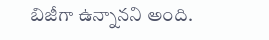బిజీగా ఉన్నానని అంది.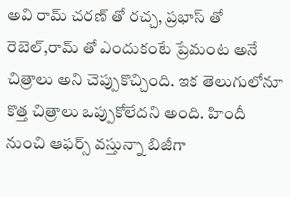అవి రామ్ చరణ్ తో రచ్చ, ప్రభాస్ తో రెబెల్,రామ్ తో ఎందుకంటే ప్రేమంట అనే చిత్రాలు అని చెప్పుకొచ్చింది. ఇక తెలుగులోనూ కొత్త చిత్రాలు ఒప్పుకోలేదని అంది. హిందీ నుంచి ఆఫర్స్ వస్తున్నా బిజీగా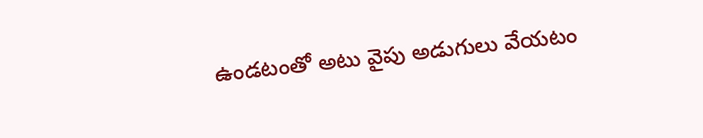ఉండటంతో అటు వైపు అడుగులు వేయటం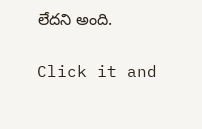లేదని అంది.


Click it and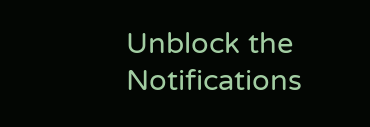Unblock the Notifications